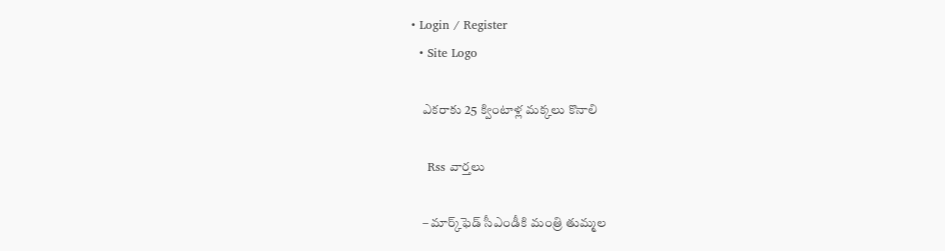• Login / Register
  • Site Logo

    ఎకరాకు 25 క్వింటాళ్ల మక్కలు కొనాలి

    Rss వార్తలు

    – మార్క్‌ఫెడ్‌ సీఎండీకి మంత్రి తుమ్మల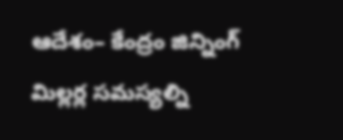ఆదేశం– కేంద్రం జిన్నింగ్‌ మిల్లర్ల సమస్యల్ని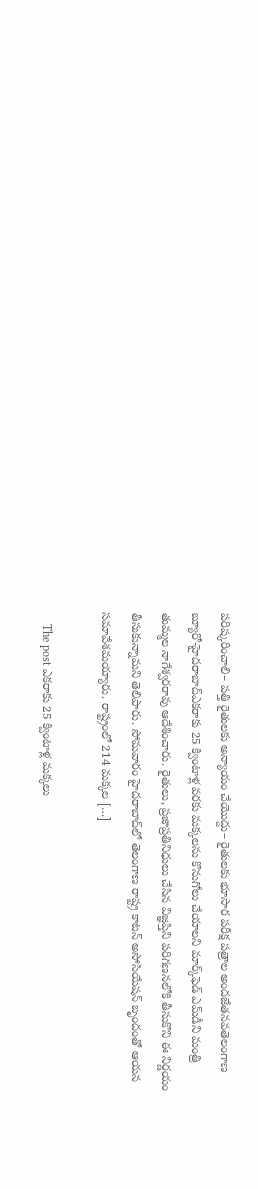పరిష్కరించాలి– పత్తి రైతులకు అన్యాయం చేయొద్దు– రైతులకు భూసార పరీక్ష పత్రాల అందజేతనవతెలంగాణ బ్యూరో-హైదరాబాద్‌ఎకరాకు 25 క్వింటాళ్ల వరకు మక్కలను కొనుగోలు చేయాలని మార్క్‌ఫెడ్‌ ఎమ్‌డీని మంత్రి తుమ్మల నాగేశ్వరరావు ఆదేశించారు. రైతులు, ప్రజాప్రతినిధులు చేసిన విజ్ఞప్తిని పరిగణనలోకి తీసుకొని ఈ నిర్ణయం తీసుకున్నామని తెలిపారు. సోమవారం హైదరాబాద్‌లో తెలంగాణ రాష్ట్ర కాటన్‌ అసోసియేషన్‌ బృందంతో ఆయన సమావేశమయ్యారు. రాష్ట్రంలో 214 మక్కల […]

    The post ఎకరాకు 25 క్వింటాళ్ల మక్కలు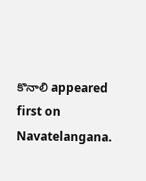కొనాలి appeared first on Navatelangana.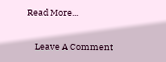Read More...

    Leave A Comment